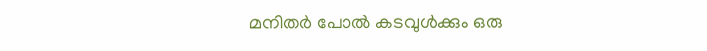മനിതർ പോൽ കടവുൾക്കും ഒരു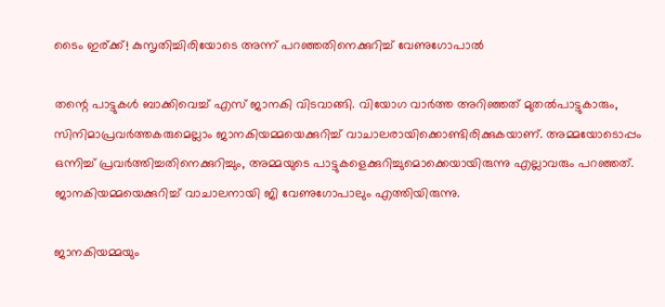ടൈം ഇര്ക്ക്! കുസൃതിച്ചിരിയോടെ അന്ന് പറഞ്ഞതിനെക്കുറിച്ച് വേണുഗോപാൽ

തന്റെ പാട്ടുകള്‍ ബാക്കിവെച്ച് എസ് ജാനകി വിടവാങ്ങി. വിയോഗ വാര്‍ത്ത അറിഞ്ഞത് മുതല്‍പാട്ടുകാരും, സിനിമാപ്രവര്‍ത്തകരുമെല്ലാം ജാനകിയമ്മയെക്കുറിച്ച് വാചാലരായിക്കൊണ്ടിരിക്കുകയാണ്. അമ്മയോടൊപ്പം ഒന്നിച്ച് പ്രവര്‍ത്തിച്ചതിനെക്കുറിച്ചും, അമ്മയുടെ പാട്ടുകളെക്കുറിച്ചുമൊക്കെയായിരുന്നു എല്ലാവരും പറഞ്ഞത്. ജാനകിയമ്മയെക്കുറിച്ച് വാചാലനായി ജി വേണുഗോപാലും എത്തിയിരുന്നു.

ജാനകിയമ്മയും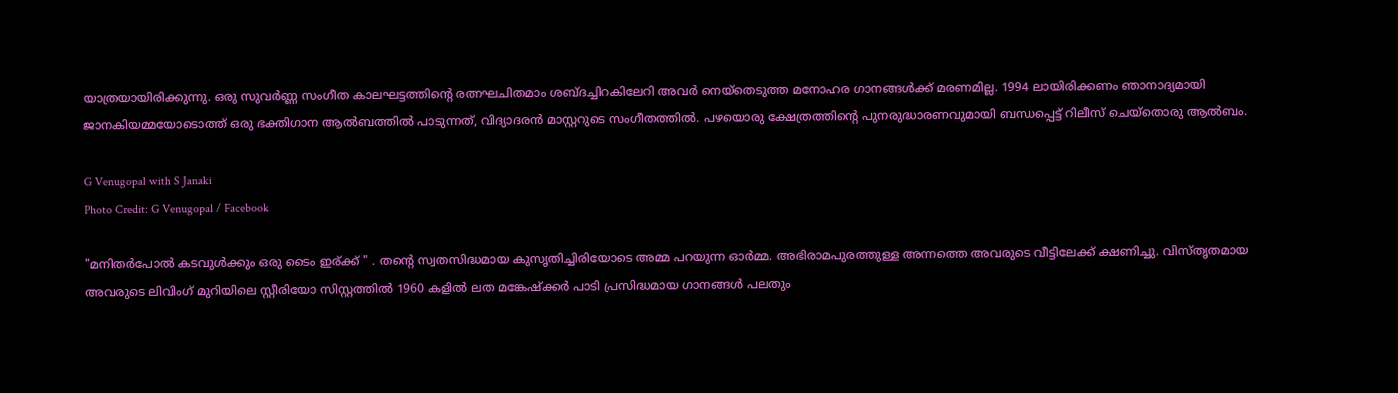യാത്രയായിരിക്കുന്നു. ഒരു സുവർണ്ണ സംഗീത കാലഘട്ടത്തിൻ്റെ രത്നഘചിതമാം ശബ്ദച്ചിറകിലേറി അവർ നെയ്തെടുത്ത മനോഹര ഗാനങ്ങൾക്ക് മരണമില്ല. 1994 ലായിരിക്കണം ഞാനാദ്യമായി ജാനകിയമ്മയോടൊത്ത് ഒരു ഭക്തിഗാന ആൽബത്തിൽ പാടുന്നത്, വിദ്യാദരൻ മാസ്റ്ററുടെ സംഗീതത്തിൽ. പഴയൊരു ക്ഷേത്രത്തിൻ്റെ പുനരുദ്ധാരണവുമായി ബന്ധപ്പെട്ട് റിലീസ് ചെയ്തൊരു ആൽബം.

G Venugopal with S Janaki
Photo Credit: G Venugopal / Facebook

"മനിതർപോൽ കടവുൾക്കും ഒരു ടൈം ഇര്ക്ക് " . തൻ്റെ സ്വതസിദ്ധമായ കുസൃതിച്ചിരിയോടെ അമ്മ പറയുന്ന ഓർമ്മ. അഭിരാമപുരത്തുള്ള അന്നത്തെ അവരുടെ വീട്ടിലേക്ക് ക്ഷണിച്ചു. വിസ്തൃതമായ അവരുടെ ലിവിംഗ് മുറിയിലെ സ്റ്റീരിയോ സിസ്റ്റത്തിൽ 1960 കളിൽ ലത മങ്കേഷ്ക്കർ പാടി പ്രസിദ്ധമായ ഗാനങ്ങൾ പലതും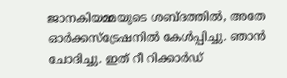ജാനകിയമ്മയുടെ ശബ്ദത്തിൽ, അതേ ഓർക്കസ്ട്രേഷനിൽ കേൾപ്പിച്ചു. ഞാൻ ചോദിച്ചു. ഇത് റീ റിക്കാർഡ്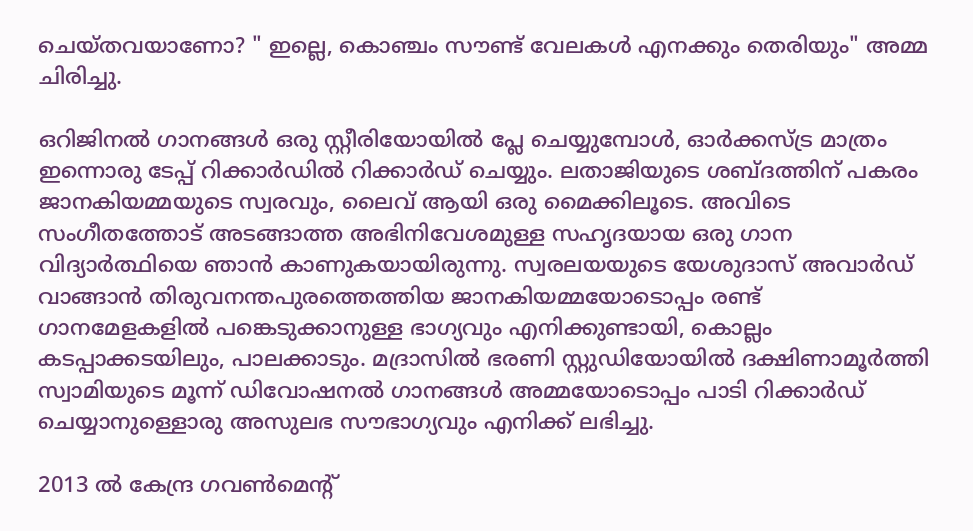ചെയ്തവയാണോ? " ഇല്ലെ, കൊഞ്ചം സൗണ്ട് വേലകൾ എനക്കും തെരിയും" അമ്മ ചിരിച്ചു.

ഒറിജിനൽ ഗാനങ്ങൾ ഒരു സ്റ്റീരിയോയിൽ പ്ലേ ചെയ്യുമ്പോൾ, ഓർക്കസ്ട്ര മാത്രം ഇന്നൊരു ടേപ്പ് റിക്കാർഡിൽ റിക്കാർഡ് ചെയ്യും. ലതാജിയുടെ ശബ്ദത്തിന് പകരം ജാനകിയമ്മയുടെ സ്വരവും, ലൈവ് ആയി ഒരു മൈക്കിലൂടെ. അവിടെ സംഗീതത്തോട് അടങ്ങാത്ത അഭിനിവേശമുള്ള സഹൃദയായ ഒരു ഗാന വിദ്യാർത്ഥിയെ ഞാൻ കാണുകയായിരുന്നു. സ്വരലയയുടെ യേശുദാസ് അവാർഡ് വാങ്ങാൻ തിരുവനന്തപുരത്തെത്തിയ ജാനകിയമ്മയോടൊപ്പം രണ്ട് ഗാനമേളകളിൽ പങ്കെടുക്കാനുള്ള ഭാഗ്യവും എനിക്കുണ്ടായി, കൊല്ലം കടപ്പാക്കടയിലും, പാലക്കാടും. മദ്രാസിൽ ഭരണി സ്റ്റുഡിയോയിൽ ദക്ഷിണാമൂർത്തി സ്വാമിയുടെ മൂന്ന് ഡിവോഷനൽ ഗാനങ്ങൾ അമ്മയോടൊപ്പം പാടി റിക്കാർഡ് ചെയ്യാനുള്ളൊരു അസുലഭ സൗഭാഗ്യവും എനിക്ക് ലഭിച്ചു.

2013 ൽ കേന്ദ്ര ഗവൺമെൻ്റ്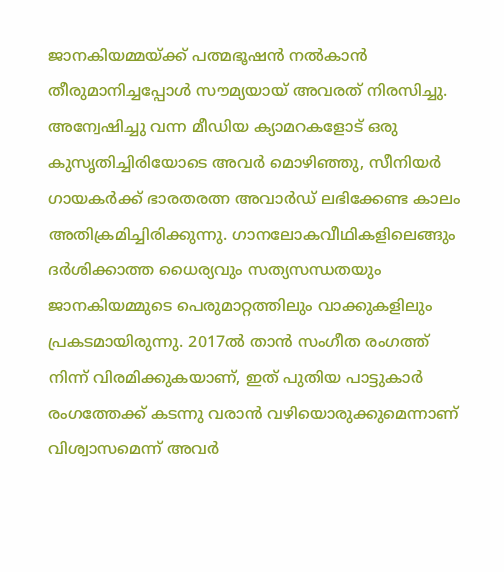ജാനകിയമ്മയ്ക്ക് പത്മഭൂഷൻ നൽകാൻ തീരുമാനിച്ചപ്പോൾ സൗമ്യയായ് അവരത് നിരസിച്ചു. അന്വേഷിച്ചു വന്ന മീഡിയ ക്യാമറകളോട് ഒരു കുസൃതിച്ചിരിയോടെ അവർ മൊഴിഞ്ഞു, സീനിയർ ഗായകർക്ക് ഭാരതരത്ന അവാർഡ് ലഭിക്കേണ്ട കാലം അതിക്രമിച്ചിരിക്കുന്നു. ഗാനലോകവീഥികളിലെങ്ങും ദർശിക്കാത്ത ധൈര്യവും സത്യസന്ധതയും ജാനകിയമ്മുടെ പെരുമാറ്റത്തിലും വാക്കുകളിലും പ്രകടമായിരുന്നു. 2017ൽ താൻ സംഗീത രംഗത്ത് നിന്ന് വിരമിക്കുകയാണ്, ഇത് പുതിയ പാട്ടുകാർ രംഗത്തേക്ക് കടന്നു വരാൻ വഴിയൊരുക്കുമെന്നാണ് വിശ്വാസമെന്ന് അവർ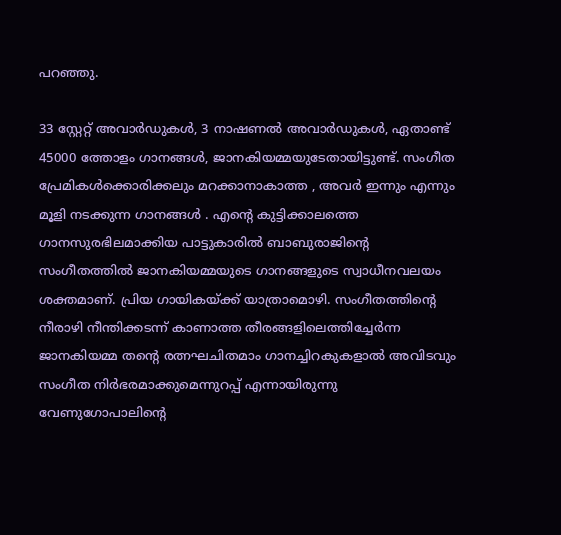പറഞ്ഞു.

33 സ്റ്റേറ്റ് അവാർഡുകൾ, 3 നാഷണൽ അവാർഡുകൾ, ഏതാണ്ട് 45000 ത്തോളം ഗാനങ്ങൾ, ജാനകിയമ്മയുടേതായിട്ടുണ്ട്. സംഗീത പ്രേമികൾക്കൊരിക്കലും മറക്കാനാകാത്ത , അവർ ഇന്നും എന്നും മൂളി നടക്കുന്ന ഗാനങ്ങൾ . എൻ്റെ കുട്ടിക്കാലത്തെ ഗാനസുരഭിലമാക്കിയ പാട്ടുകാരിൽ ബാബുരാജിൻ്റെ സംഗീതത്തിൽ ജാനകിയമ്മയുടെ ഗാനങ്ങളുടെ സ്വാധീനവലയം ശക്തമാണ്. പ്രിയ ഗായികയ്ക്ക് യാത്രാമൊഴി. സംഗീതത്തിൻ്റെ നീരാഴി നീന്തിക്കടന്ന് കാണാത്ത തീരങ്ങളിലെത്തിച്ചേർന്ന ജാനകിയമ്മ തൻ്റെ രത്നഘചിതമാം ഗാനച്ചിറകുകളാൽ അവിടവും സംഗീത നിർഭരമാക്കുമെന്നുറപ്പ് എന്നായിരുന്നു വേണുഗോപാലിന്റെ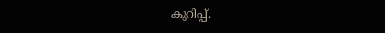കുറിപ്പ്.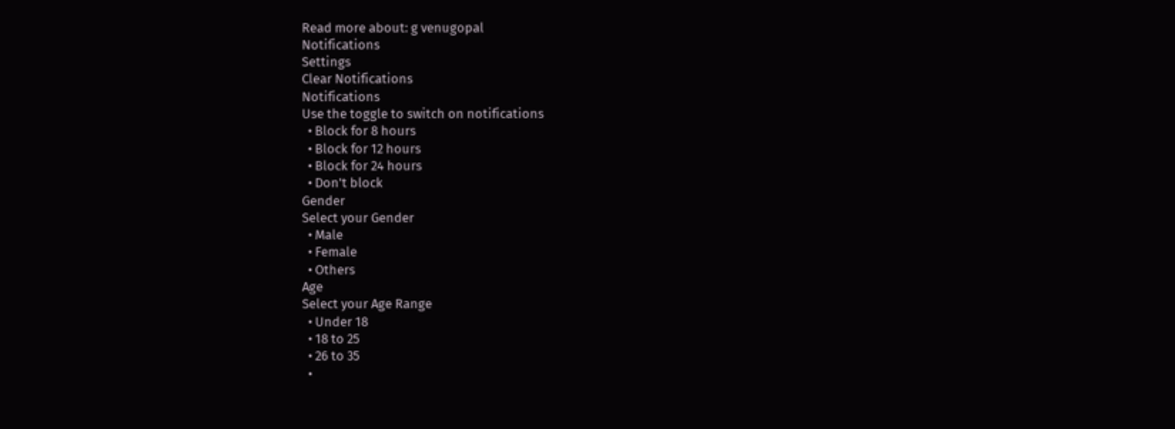Read more about: g venugopal
Notifications
Settings
Clear Notifications
Notifications
Use the toggle to switch on notifications
  • Block for 8 hours
  • Block for 12 hours
  • Block for 24 hours
  • Don't block
Gender
Select your Gender
  • Male
  • Female
  • Others
Age
Select your Age Range
  • Under 18
  • 18 to 25
  • 26 to 35
  •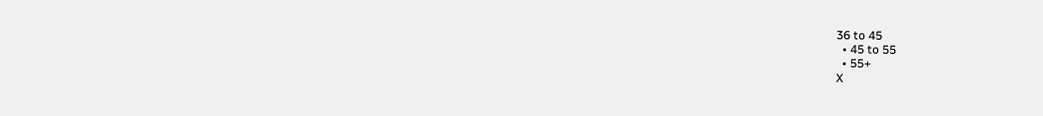36 to 45
  • 45 to 55
  • 55+
X